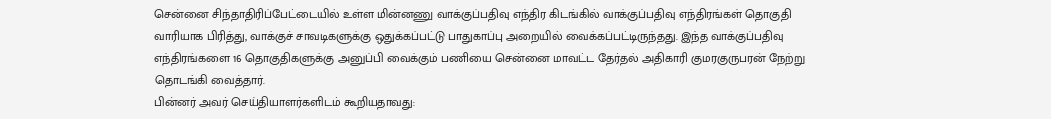சென்னை சிந்தாதிரிப்பேட்டையில் உள்ள மின்னணு வாக்குப்பதிவு எந்திர கிடங்கில் வாக்குப்பதிவு எந்திரங்கள் தொகுதி வாரியாக பிரித்து, வாக்குச் சாவடிகளுக்கு ஒதுக்கப்பட்டு பாதுகாப்பு அறையில் வைக்கப்பட்டிருந்தது. இந்த வாக்குப்பதிவு எந்திரங்களை 16 தொகுதிகளுக்கு அனுப்பி வைக்கும் பணியை சென்னை மாவட்ட தேர்தல் அதிகாரி குமரகுருபரன் நேற்று தொடங்கி வைத்தார்.
பின்னர் அவர் செய்தியாளர்களிடம் கூறியதாவது: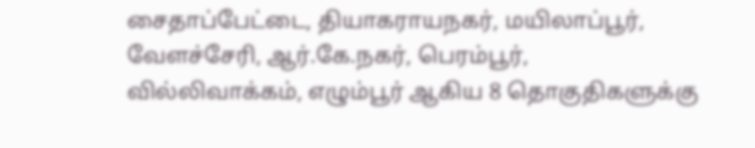சைதாப்பேட்டை, தியாகராயநகர், மயிலாப்பூர், வேளச்சேரி, ஆர்.கே.நகர், பெரம்பூர், வில்லிவாக்கம், எழும்பூர் ஆகிய 8 தொகுதிகளுக்கு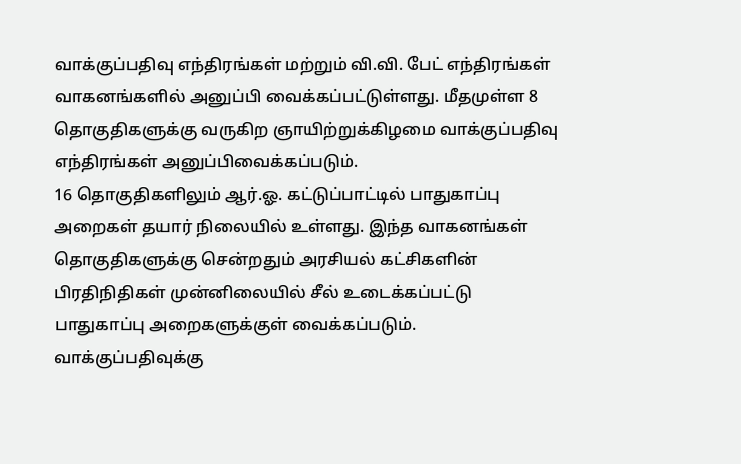வாக்குப்பதிவு எந்திரங்கள் மற்றும் வி.வி. பேட் எந்திரங்கள் வாகனங்களில் அனுப்பி வைக்கப்பட்டுள்ளது. மீதமுள்ள 8 தொகுதிகளுக்கு வருகிற ஞாயிற்றுக்கிழமை வாக்குப்பதிவு எந்திரங்கள் அனுப்பிவைக்கப்படும்.
16 தொகுதிகளிலும் ஆர்.ஓ. கட்டுப்பாட்டில் பாதுகாப்பு அறைகள் தயார் நிலையில் உள்ளது. இந்த வாகனங்கள் தொகுதிகளுக்கு சென்றதும் அரசியல் கட்சிகளின் பிரதிநிதிகள் முன்னிலையில் சீல் உடைக்கப்பட்டு பாதுகாப்பு அறைகளுக்குள் வைக்கப்படும். வாக்குப்பதிவுக்கு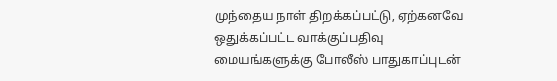முந்தைய நாள் திறக்கப்பட்டு, ஏற்கனவே ஒதுக்கப்பட்ட வாக்குப்பதிவு மையங்களுக்கு போலீஸ் பாதுகாப்புடன்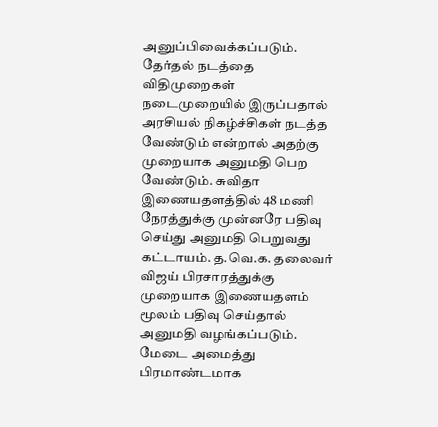அனுப்பிவைக்கப்படும்.
தேர்தல் நடத்தை விதிமுறைகள் நடைமுறையில் இருப்பதால் அரசியல் நிகழ்ச்சிகள் நடத்த வேண்டும் என்றால் அதற்கு முறையாக அனுமதி பெற வேண்டும். சுவிதா இணையதளத்தில் 48 மணி நேரத்துக்கு முன்னரே பதிவு செய்து அனுமதி பெறுவது கட்டாயம். த.வெ.க. தலைவர் விஜய் பிரசாரத்துக்கு முறையாக இணையதளம் மூலம் பதிவு செய்தால் அனுமதி வழங்கப்படும்.
மேடை அமைத்து பிரமாண்டமாக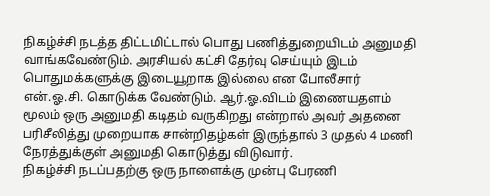நிகழ்ச்சி நடத்த திட்டமிட்டால் பொது பணித்துறையிடம் அனுமதி வாங்கவேண்டும். அரசியல் கட்சி தேர்வு செய்யும் இடம் பொதுமக்களுக்கு இடையூறாக இல்லை என போலீசார் என்.ஓ.சி. கொடுக்க வேண்டும். ஆர்.ஓ.விடம் இணையதளம் மூலம் ஒரு அனுமதி கடிதம் வருகிறது என்றால் அவர் அதனை பரிசீலித்து முறையாக சான்றிதழ்கள் இருந்தால் 3 முதல் 4 மணி நேரத்துக்குள் அனுமதி கொடுத்து விடுவார்.
நிகழ்ச்சி நடப்பதற்கு ஒரு நாளைக்கு முன்பு பேரணி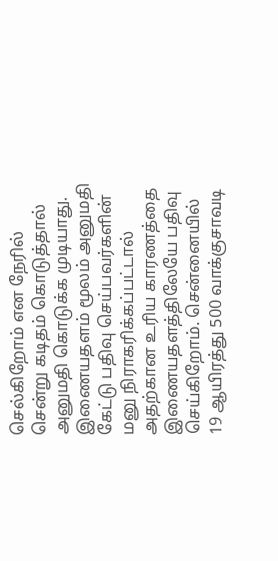செல்கிறோம் என நேரில் சென்று கடிதம் கொடுத்தால் அனுமதி கொடுக்க முடியாது. இணையதளம் மூலம் அனுமதி கேட்டு பதிவு செய்பவர்களின் மனு நிராகரிக்கப்பட்டால் அதற்கான உரிய காரணத்தை இணையதளத்திலேயே பதிவு செய்கிறோம். சென்னையில் 19 ஆயிரத்து 500 வாக்குசாவடி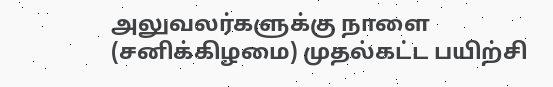அலுவலர்களுக்கு நாளை (சனிக்கிழமை) முதல்கட்ட பயிற்சி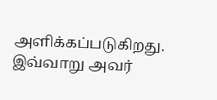அளிக்கப்படுகிறது.
இவ்வாறு அவர்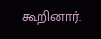கூறினார்.